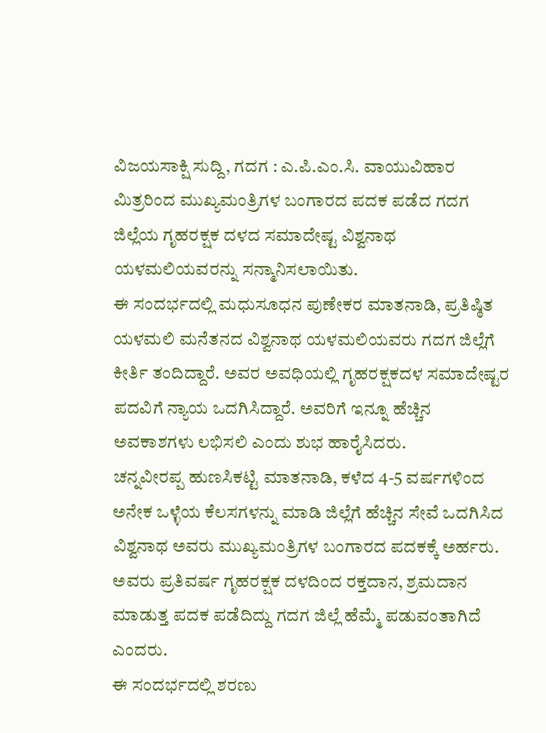ವಿಜಯಸಾಕ್ಷಿ ಸುದ್ದಿ, ಗದಗ : ಎ.ಪಿ.ಎಂ.ಸಿ. ವಾಯುವಿಹಾರ ಮಿತ್ರರಿಂದ ಮುಖ್ಯಮಂತ್ರಿಗಳ ಬಂಗಾರದ ಪದಕ ಪಡೆದ ಗದಗ ಜಿಲ್ಲೆಯ ಗೃಹರಕ್ಷಕ ದಳದ ಸಮಾದೇಷ್ಟ ವಿಶ್ವನಾಥ ಯಳಮಲಿಯವರನ್ನು ಸನ್ಮಾನಿಸಲಾಯಿತು.
ಈ ಸಂದರ್ಭದಲ್ಲಿ ಮಧುಸೂಧನ ಪುಣೇಕರ ಮಾತನಾಡಿ, ಪ್ರತಿಷ್ಠಿತ ಯಳಮಲಿ ಮನೆತನದ ವಿಶ್ವನಾಥ ಯಳಮಲಿಯವರು ಗದಗ ಜಿಲ್ಲೆಗೆ ಕೀರ್ತಿ ತಂದಿದ್ದಾರೆ. ಅವರ ಅವಧಿಯಲ್ಲಿ ಗೃಹರಕ್ಷಕದಳ ಸಮಾದೇಷ್ಟರ ಪದವಿಗೆ ನ್ಯಾಯ ಒದಗಿಸಿದ್ದಾರೆ. ಅವರಿಗೆ ಇನ್ನೂ ಹೆಚ್ಚಿನ ಅವಕಾಶಗಳು ಲಭಿಸಲಿ ಎಂದು ಶುಭ ಹಾರೈಸಿದರು.
ಚನ್ನವೀರಪ್ಪ ಹುಣಸಿಕಟ್ಟಿ ಮಾತನಾಡಿ, ಕಳೆದ 4-5 ವರ್ಷಗಳಿಂದ ಅನೇಕ ಒಳ್ಳೆಯ ಕೆಲಸಗಳನ್ನು ಮಾಡಿ ಜಿಲ್ಲೆಗೆ ಹೆಚ್ಚಿನ ಸೇವೆ ಒದಗಿಸಿದ ವಿಶ್ವನಾಥ ಅವರು ಮುಖ್ಯಮಂತ್ರಿಗಳ ಬಂಗಾರದ ಪದಕಕ್ಕೆ ಅರ್ಹರು.
ಅವರು ಪ್ರತಿವರ್ಷ ಗೃಹರಕ್ಷಕ ದಳದಿಂದ ರಕ್ತದಾನ, ಶ್ರಮದಾನ ಮಾಡುತ್ತ ಪದಕ ಪಡೆದಿದ್ದು ಗದಗ ಜಿಲ್ಲೆ ಹೆಮ್ಮೆ ಪಡುವಂತಾಗಿದೆ ಎಂದರು.
ಈ ಸಂದರ್ಭದಲ್ಲಿ ಶರಣು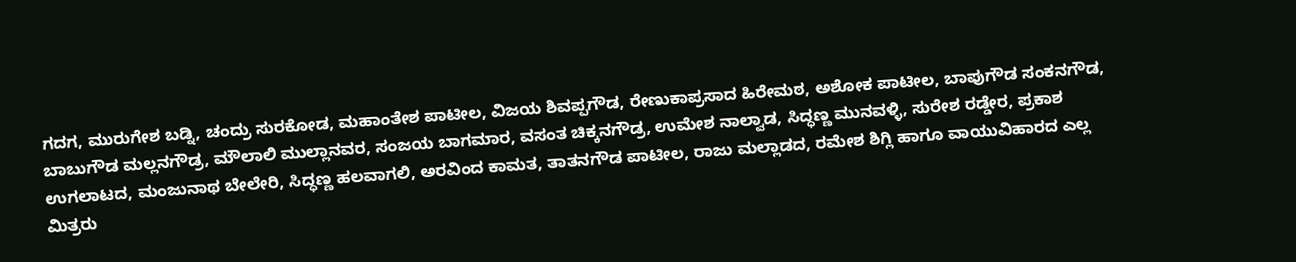ಗದಗ, ಮುರುಗೇಶ ಬಡ್ನಿ, ಚಂದ್ರು ಸುರಕೋಡ, ಮಹಾಂತೇಶ ಪಾಟೀಲ, ವಿಜಯ ಶಿವಪ್ಪಗೌಡ, ರೇಣುಕಾಪ್ರಸಾದ ಹಿರೇಮಠ, ಅಶೋಕ ಪಾಟೀಲ, ಬಾಪುಗೌಡ ಸಂಕನಗೌಡ, ಬಾಬುಗೌಡ ಮಲ್ಲನಗೌಡ್ರ, ಮೌಲಾಲಿ ಮುಲ್ಲಾನವರ, ಸಂಜಯ ಬಾಗಮಾರ, ವಸಂತ ಚಿಕ್ಕನಗೌಡ್ರ, ಉಮೇಶ ನಾಲ್ವಾಡ, ಸಿದ್ಧಣ್ಣ ಮುನವಳ್ಳಿ, ಸುರೇಶ ರಡ್ಡೇರ, ಪ್ರಕಾಶ ಉಗಲಾಟದ, ಮಂಜುನಾಥ ಬೇಲೇರಿ, ಸಿದ್ಧಣ್ಣ ಹಲವಾಗಲಿ, ಅರವಿಂದ ಕಾಮತ, ತಾತನಗೌಡ ಪಾಟೀಲ, ರಾಜು ಮಲ್ಲಾಡದ, ರಮೇಶ ಶಿಗ್ಲಿ ಹಾಗೂ ವಾಯುವಿಹಾರದ ಎಲ್ಲ ಮಿತ್ರರು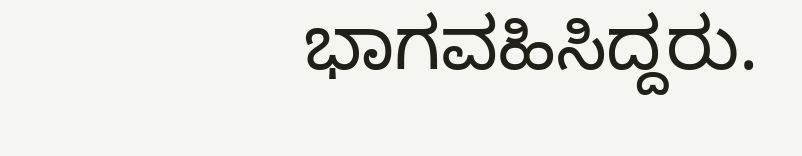ಭಾಗವಹಿಸಿದ್ದರು.